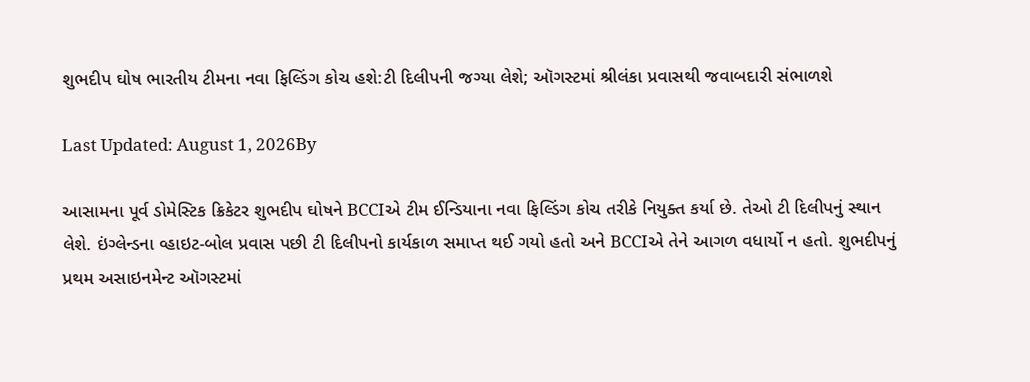શુભદીપ ઘોષ ભારતીય ટીમના નવા ફિલ્ડિંગ કોચ હશે:ટી દિલીપની જગ્યા લેશે; ઑગસ્ટમાં શ્રીલંકા પ્રવાસથી જવાબદારી સંભાળશે

Last Updated: August 1, 2026By

આસામના પૂર્વ ડોમેસ્ટિક ક્રિકેટર શુભદીપ ઘોષને BCCIએ ટીમ ઈન્ડિયાના નવા ફિલ્ડિંગ કોચ તરીકે નિયુક્ત કર્યા છે. તેઓ ટી દિલીપનું સ્થાન લેશે. ઇંગ્લેન્ડના વ્હાઇટ-બોલ પ્રવાસ પછી ટી દિલીપનો કાર્યકાળ સમાપ્ત થઈ ગયો હતો અને BCCIએ તેને આગળ વધાર્યો ન હતો. શુભદીપનું પ્રથમ અસાઇનમેન્ટ ઑગસ્ટમાં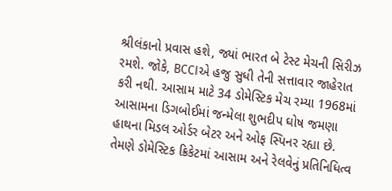શ્રીલંકાનો પ્રવાસ હશે, જ્યાં ભારત બે ટેસ્ટ મેચની સિરીઝ રમશે. જોકે, BCCIએ હજુ સુધી તેની સત્તાવાર જાહેરાત કરી નથી. આસામ માટે 34 ડોમેસ્ટિક મેચ રમ્યા 1968માં આસામના ડિગબોઈમાં જન્મેલા શુભદીપ ઘોષ જમણા હાથના મિડલ ઓર્ડર બેટર અને ઓફ સ્પિનર રહ્યા છે. તેમણે ડોમેસ્ટિક ક્રિકેટમાં આસામ અને રેલવેનું પ્રતિનિધિત્વ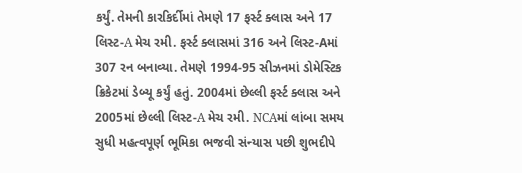કર્યું. તેમની કારકિર્દીમાં તેમણે 17 ફર્સ્ટ ક્લાસ અને 17 લિસ્ટ-A મેચ રમી. ફર્સ્ટ ક્લાસમાં 316 અને લિસ્ટ-Aમાં 307 રન બનાવ્યા. તેમણે 1994-95 સીઝનમાં ડોમેસ્ટિક ક્રિકેટમાં ડેબ્યૂ કર્યું હતું. 2004માં છેલ્લી ફર્સ્ટ ક્લાસ અને 2005માં છેલ્લી લિસ્ટ-A મેચ રમી. NCAમાં લાંબા સમય સુધી મહત્વપૂર્ણ ભૂમિકા ભજવી સંન્યાસ પછી શુભદીપે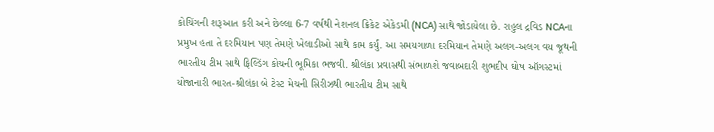કોચિંગની શરૂઆત કરી અને છેલ્લા 6-7 વર્ષથી નેશનલ ક્રિકેટ એકેડમી (NCA) સાથે જોડાયેલા છે. રાહુલ દ્રવિડ NCAના પ્રમુખ હતા તે દરમિયાન પણ તેમણે ખેલાડીઓ સાથે કામ કર્યું. આ સમયગાળા દરમિયાન તેમણે અલગ-અલગ વય જૂથની ભારતીય ટીમ સાથે ફિલ્ડિંગ કોચની ભૂમિકા ભજવી. શ્રીલંકા પ્રવાસથી સંભાળશે જવાબદારી શુભદીપ ઘોષ ઑગસ્ટમાં યોજાનારી ભારત-શ્રીલંકા બે ટેસ્ટ મેચની સિરીઝથી ભારતીય ટીમ સાથે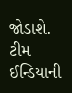જોડાશે. ટીમ ઈન્ડિયાની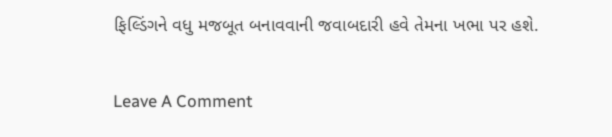ફિલ્ડિંગને વધુ મજબૂત બનાવવાની જવાબદારી હવે તેમના ખભા પર હશે.

Leave A Comment